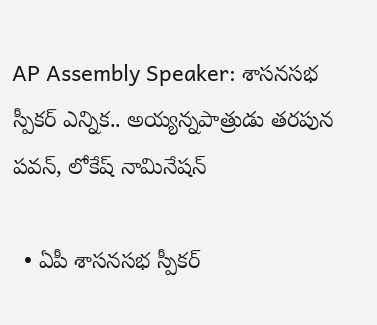AP Assembly Speaker: శాసనసభ స్పీకర్‌ ఎన్నిక.. అయ్యన్నపాత్రుడు తరపున పవన్‌, లోకేష్‌ నామినేషన్‌

  • ఏపీ శాసనసభ స్పీకర్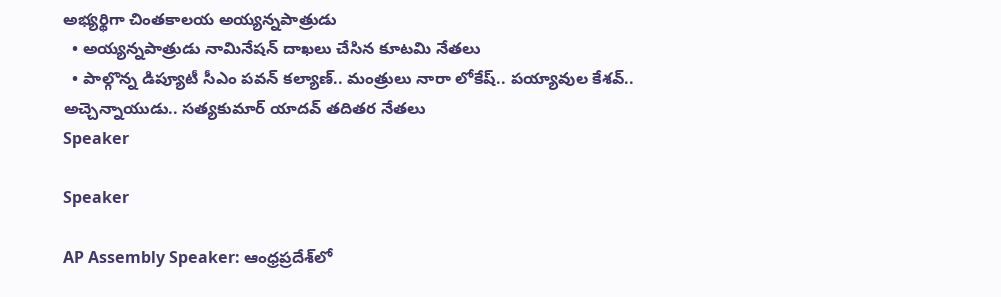అభ్యర్థిగా చింతకాలయ అయ్యన్నపాత్రుడు
  • అయ్యన్నపాత్రుడు నామినేషన్ దాఖలు చేసిన కూటమి నేతలు
  • పాల్గొన్న డిప్యూటీ సీఎం పవన్‌ కల్యాణ్‌.. మంత్రులు నారా లోకేష్.. పయ్యావుల కేశవ్.. అచ్చెన్నాయుడు.. సత్యకుమార్ యాదవ్ తదితర నేతలు
Speaker

Speaker

AP Assembly Speaker: ఆంధ్రప్రదేశ్‌లో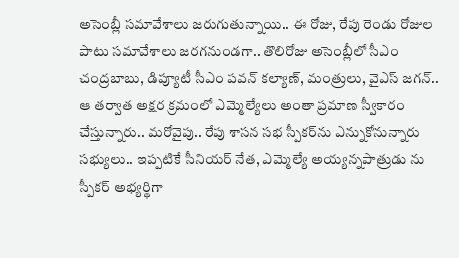అసెంబ్లీ సమావేశాలు జరుగుతున్నాయి.. ఈ రోజు, రేపు రెండు రోజుల పాటు సమావేశాలు జరగనుండగా.. తొలిరోజు అసెంబ్లీలో సీఎం చంద్రబాబు, డిప్యూటీ సీఎం పవన్‌ కల్యాణ్, మంత్రులు, వైఎస్‌ జగన్‌.. ఆ తర్వాత అక్షర క్రమంలో ఎమ్మెల్యేలు అంతా ప్రమాణ స్వీకారం చేస్తున్నారు.. మరోవైపు.. రేపు శాసన సభ స్పీకర్‌ను ఎన్నుకోనున్నారు సభ్యులు.. ఇప్పటికే సీనియర్‌ నేత, ఎమ్మెల్యే అయ్యన్నపాత్రుడు ను స్పీకర్‌ అభ్యర్థిగా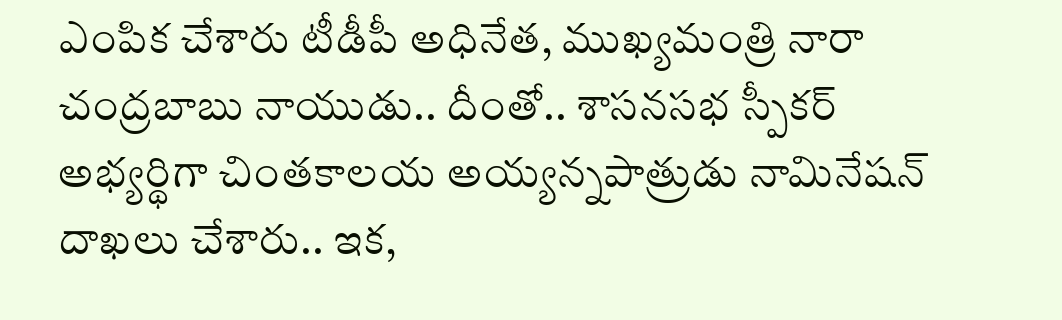ఎంపిక చేశారు టీడీపీ అధినేత, ముఖ్యమంత్రి నారా చంద్రబాబు నాయుడు.. దీంతో.. శాసనసభ స్పీకర్ అభ్యర్థిగా చింతకాలయ అయ్యన్నపాత్రుడు నామినేషన్ దాఖలు చేశారు.. ఇక,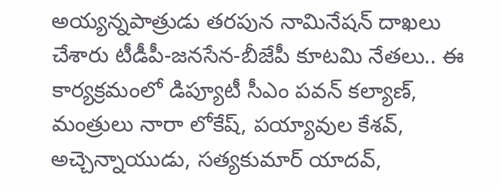అయ్యన్నపాత్రుడు తరపున నామినేషన్ దాఖలు చేశారు టీడీపీ-జనసేన-బీజేపీ కూటమి నేతలు.. ఈ కార్యక్రమంలో డిప్యూటీ సీఎం పవన్‌ కల్యాణ్‌, మంత్రులు నారా లోకేష్, పయ్యావుల కేశవ్, అచ్చెన్నాయుడు, సత్యకుమార్ యాదవ్,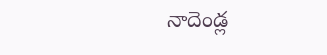నాదెండ్ల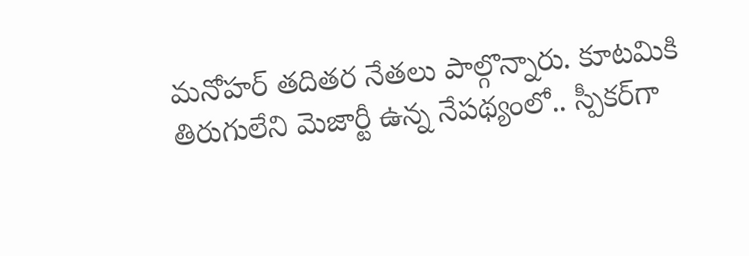మనోహర్ తదితర నేతలు పాల్గొన్నారు. కూటమికి తిరుగులేని మెజార్టీ ఉన్న నేపథ్యంలో.. స్పీకర్‌గా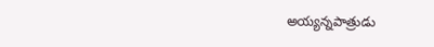అయ్యన్నపాత్రుడు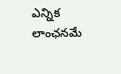ఎన్నిక లాంఛనమే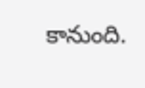కానుంది.